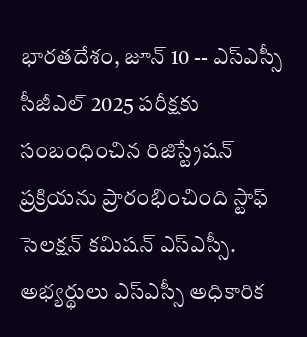భారతదేశం, జూన్ 10 -- ఎస్ఎస్సీ సీజీఎల్ 2025 పరీక్షకు సంబంధించిన రిజిస్ట్రేషన్ ప్రక్రియను ప్రారంభించింది స్టాఫ్ సెలక్షన్ కమిషన్ ఎస్ఎస్సీ. అభ్యర్థులు ఎస్ఎస్సీ అధికారిక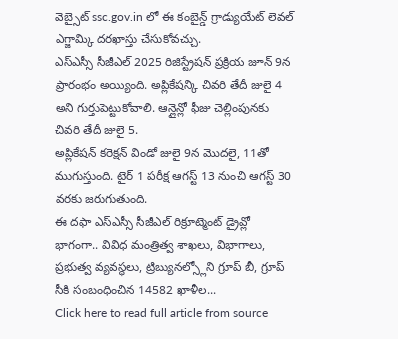వెబ్సైట్ ssc.gov.in లో ఈ కంబైన్డ్ గ్రాడ్యుయేట్ లెవల్ ఎగ్జామ్కి దరఖాస్తు చేసుకోవచ్చు.
ఎస్ఎస్సీ సీజీఎల్ 2025 రిజిస్ట్రేషన్ ప్రక్రియ జూన్ 9న ప్రారంభం అయ్యింది. అప్లికేషన్కి చివరి తేదీ జులై 4 అని గుర్తుపెట్టుకోవాలి. ఆన్లైన్లో ఫీజు చెల్లింపునకు చివరి తేదీ జులై 5.
అప్లికేషన్ కరెక్షన్ విండో జులై 9న మొదలై, 11తో ముగుస్తుంది. టైర్ 1 పరీక్ష ఆగస్ట్ 13 నుంచి ఆగస్ట్ 30 వరకు జరుగుతుంది.
ఈ దఫా ఎస్ఎస్సీ సీజీఎల్ రిక్రూట్మెంట్ డ్రైవ్లో భాగంగా.. వివిధ మంత్రిత్వ శాఖలు, విభాగాలు, ప్రభుత్వ వ్యవస్థలు, ట్రిబ్యునల్స్లోని గ్రూప్ బీ, గ్రూప్ సీకి సంబంధించిన 14582 ఖాళీల...
Click here to read full article from source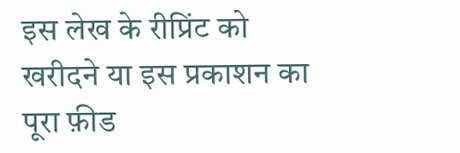इस लेख के रीप्रिंट को खरीदने या इस प्रकाशन का पूरा फ़ीड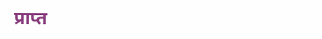प्राप्त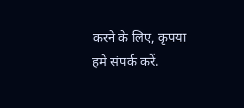करने के लिए, कृपया
हमे संपर्क करें.